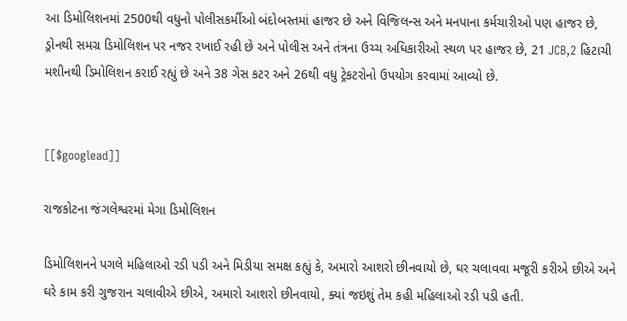આ ડિમોલિશનમાં 2500થી વધુનો પોલીસકર્મીઓ બંદોબસ્તમાં હાજર છે અને વિજિલન્સ અને મનપાના કર્મચારીઓ પણ હાજર છે, ડ઼્રોનથી સમગ્ર ડિમોલિશન પર નજર રખાઈ રહી છે અને પોલીસ અને તંત્રના ઉચ્ચ અધિકારીઓ સ્થળ પર હાજર છે, 21 JCB,2 હિટાચી મશીનથી ડિમોલિશન કરાઈ રહ્યું છે અને 38 ગેસ કટર અને 26થી વધુ ટ્રેકટરોનો ઉપયોગ કરવામાં આવ્યો છે.


[[$googlead]]

રાજકોટના જંગલેશ્વરમાં મેગા ડિમોલિશન

ડિમોલિશનને પગલે મહિલાઓ રડી પડી અને મિડીયા સમક્ષ કહ્યું કે, અમારો આશરો છીનવાયો છે, ઘર ચલાવવા મજૂરી કરીએ છીએ અને ઘરે કામ કરી ગુજરાન ચલાવીએ છીએ, અમારો આશરો છીનવાયો, ક્યાં જઇશું તેમ કહી મહિલાઓ રડી પડી હતી.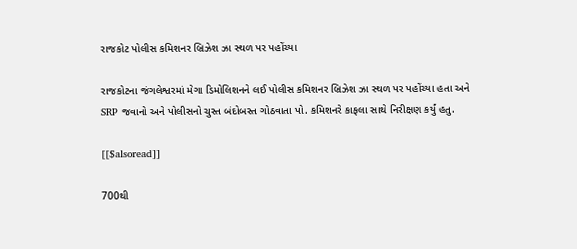રાજકોટ પોલીસ કમિશનર બ્રિઝેશ ઝા સ્થળ પર પહોંચ્યા

રાજકોટના જંગલેશ્વરમાં મેગા ડિમોલિશનને લઈ પોલીસ કમિશનર બ્રિઝેશ ઝા સ્થળ પર પહોંચ્યા હતા અને SRP જવાનો અને પોલીસનો ચુસ્ત બંદોબસ્ત ગોઠવાતા પો. કમિશનરે કાફલા સાથે નિરીક્ષણ કર્યું હતુ.

[[$alsoread]]

700થી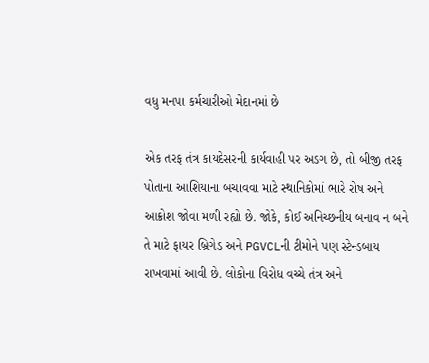વધુ મનપા કર્મચારીઓ મેદાનમાં છે

એક તરફ તંત્ર કાયદેસરની કાર્યવાહી પર અડગ છે, તો બીજી તરફ પોતાના આશિયાના બચાવવા માટે સ્થાનિકોમાં ભારે રોષ અને આક્રોશ જોવા મળી રહ્યો છે. જોકે, કોઈ અનિચ્છનીય બનાવ ન બને તે માટે ફાયર બ્રિગેડ અને PGVCLની ટીમોને પણ સ્ટેન્ડબાય રાખવામાં આવી છે. લોકોના વિરોધ વચ્ચે તંત્ર અને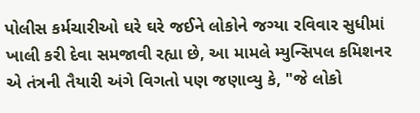પોલીસ કર્મચારીઓ ઘરે ઘરે જઈને લોકોને જગ્યા રવિવાર સુધીમાં ખાલી કરી દેવા સમજાવી રહ્યા છે, આ મામલે મ્યુન્સિપલ કમિશનર એ તંત્રની તૈયારી અંગે વિગતો પણ જણાવ્યુ કે, "જે લોકો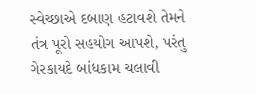સ્વેચ્છાએ દબાણ હટાવશે તેમને તંત્ર પૂરો સહયોગ આપશે, પરંતુ ગેરકાયદે બાંધકામ ચલાવી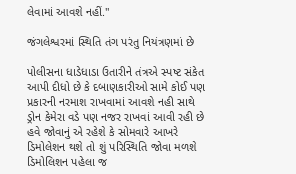લેવામાં આવશે નહીં."

જંગલેશ્વરમાં સ્થિતિ તંગ પરંતુ નિયંત્રણમાં છે

પોલીસના ધાડેધાડા ઉતારીને તંત્રએ સ્પષ્ટ સંકેત આપી દીધો છે કે દબાણકારીઓ સામે કોઈ પણ પ્રકારની નરમાશ રાખવામાં આવશે નહી સાથે ડ્રોન કેમેરા વડે પણ નજર રાખવાં આવી રહી છે હવે જોવાનું એ રહેશે કે સોમવારે આખરે ડિમોલેશન થશે તો શું પરિસ્થિતિ જોવા મળશે ડિમોલિશન પહેલા જ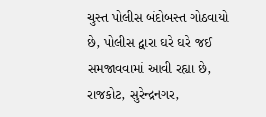ચુસ્ત પોલીસ બંદોબસ્ત ગોઠવાયો છે, પોલીસ દ્વારા ઘરે ઘરે જઈ સમજાવવામાં આવી રહ્યા છે, રાજકોટ, સુરેન્દ્રનગર,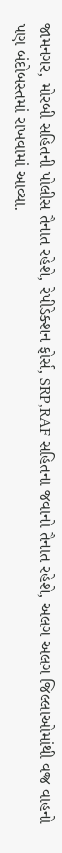જામનગર, મોરબી સહિતની પોલીસ તૈનાત રહેશે, રેપીડેક્શન ફોર્સ, SRP,RAF સહિતના જવાનો તૈનાત રહેશે, અલગ અલગ જિલ્લાઓમાંથી વજ્ર વાહનો પણ બંદોબસ્તમાં રાખવામાં આવ્યા.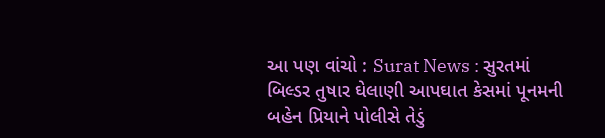આ પણ વાંચો : Surat News : સુરતમાં બિલ્ડર તુષાર ઘેલાણી આપઘાત કેસમાં પૂનમની બહેન પ્રિયાને પોલીસે તેડું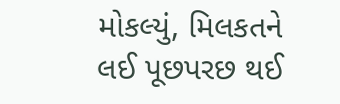મોકલ્યું, મિલકતને લઈ પૂછપરછ થઈ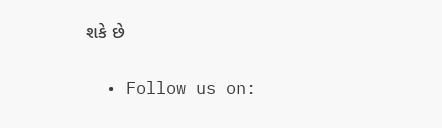શકે છે


  • Follow us on: